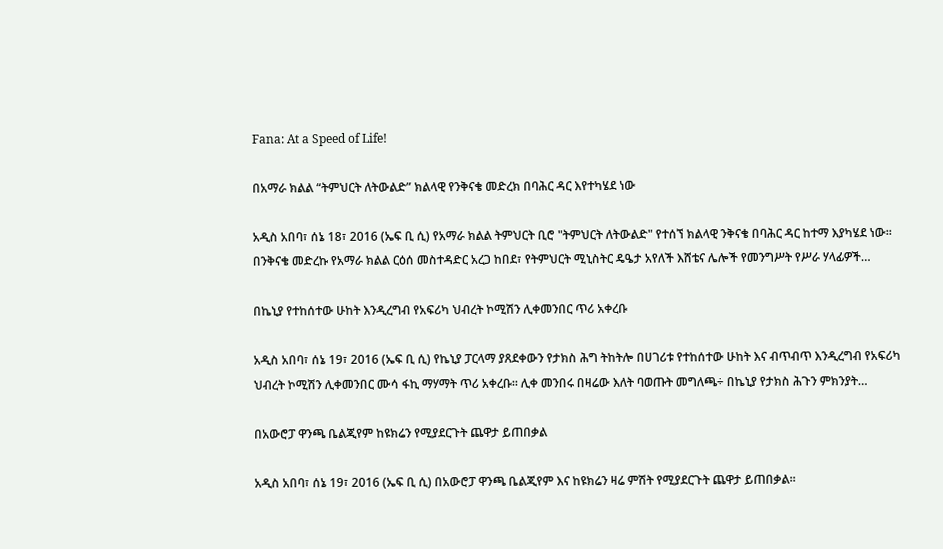Fana: At a Speed of Life!

በአማራ ክልል “ትምህርት ለትውልድ” ክልላዊ የንቅናቄ መድረክ በባሕር ዳር እየተካሄደ ነው

አዲስ አበባ፣ ሰኔ 18፣ 2016 (ኤፍ ቢ ሲ) የአማራ ክልል ትምህርት ቢሮ "ትምህርት ለትውልድ" የተሰኘ ክልላዊ ንቅናቄ በባሕር ዳር ከተማ እያካሄደ ነው፡፡ በንቅናቄ መድረኩ የአማራ ክልል ርዕሰ መስተዳድር አረጋ ከበደ፣ የትምህርት ሚኒስትር ዴዔታ አየለች እሸቴና ሌሎች የመንግሥት የሥራ ሃላፊዎች…

በኬኒያ የተከሰተው ሁከት እንዲረግብ የአፍሪካ ህብረት ኮሚሽን ሊቀመንበር ጥሪ አቀረቡ

አዲስ አበባ፣ ሰኔ 19፣ 2016 (ኤፍ ቢ ሲ) የኬኒያ ፓርላማ ያጸደቀውን የታክስ ሕግ ትከትሎ በሀገሪቱ የተከሰተው ሁከት እና ብጥብጥ እንዲረግብ የአፍሪካ ህብረት ኮሚሽን ሊቀመንበር ሙሳ ፋኪ ማሃማት ጥሪ አቀረቡ፡፡ ሊቀ መንበሩ በዛሬው እለት ባወጡት መግለጫ÷ በኬኒያ የታክስ ሕጉን ምክንያት…

በአውሮፓ ዋንጫ ቤልጂየም ከዩክሬን የሚያደርጉት ጨዋታ ይጠበቃል

አዲስ አበባ፣ ሰኔ 19፣ 2016 (ኤፍ ቢ ሲ) በአውሮፓ ዋንጫ ቤልጂየም እና ከዩክሬን ዛሬ ምሽት የሚያደርጉት ጨዋታ ይጠበቃል፡፡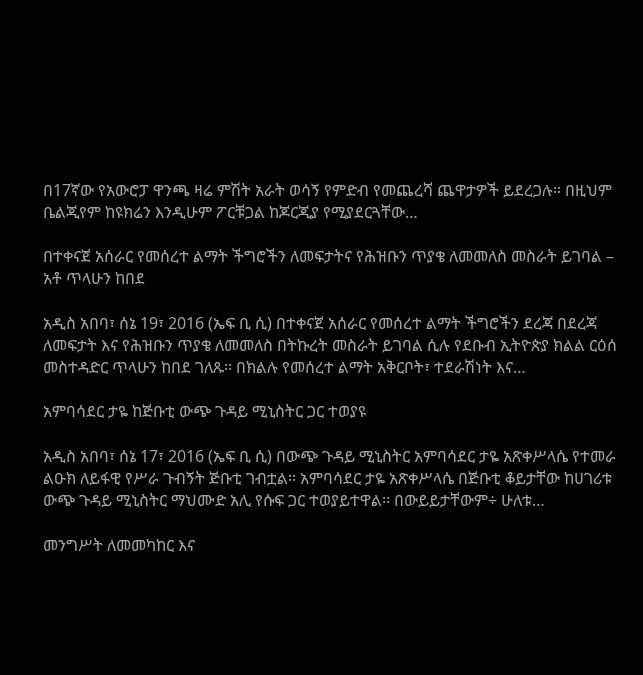በ17ኛው የአውሮፓ ዋንጫ ዛሬ ምሽት አራት ወሳኝ የምድብ የመጨረሻ ጨዋታዎች ይደረጋሉ። በዚህም ቤልጂየም ከዩክሬን እንዲሁም ፖርቹጋል ከጆርጂያ የሚያደርጓቸው…

በተቀናጀ አሰራር የመሰረተ ልማት ችግሮችን ለመፍታትና የሕዝቡን ጥያቄ ለመመለስ መስራት ይገባል – አቶ ጥላሁን ከበደ

አዲስ አበባ፣ ሰኔ 19፣ 2016 (ኤፍ ቢ ሲ) በተቀናጀ አሰራር የመሰረተ ልማት ችግሮችን ደረጃ በደረጃ ለመፍታት እና የሕዝቡን ጥያቄ ለመመለስ በትኩረት መስራት ይገባል ሲሉ የደቡብ ኢትዮጵያ ክልል ርዕሰ መስተዳድር ጥላሁን ከበደ ገለጹ፡፡ በክልሉ የመሰረተ ልማት አቅርቦት፣ ተደራሽነት እና…

አምባሳደር ታዬ ከጅቡቲ ውጭ ጉዳይ ሚኒስትር ጋር ተወያዩ

አዲስ አበባ፣ ሰኔ 17፣ 2016 (ኤፍ ቢ ሲ) በውጭ ጉዳይ ሚኒስትር አምባሳደር ታዬ አጽቀሥላሴ የተመራ ልዑክ ለይፋዊ የሥራ ጉብኝት ጅቡቲ ገብቷል፡፡ አምባሳደር ታዬ አጽቀሥላሴ በጅቡቲ ቆይታቸው ከሀገሪቱ ውጭ ጉዳይ ሚኒስትር ማህሙድ አሊ የሱፍ ጋር ተወያይተዋል፡፡ በውይይታቸውም÷ ሁለቱ…

መንግሥት ለመመካከር እና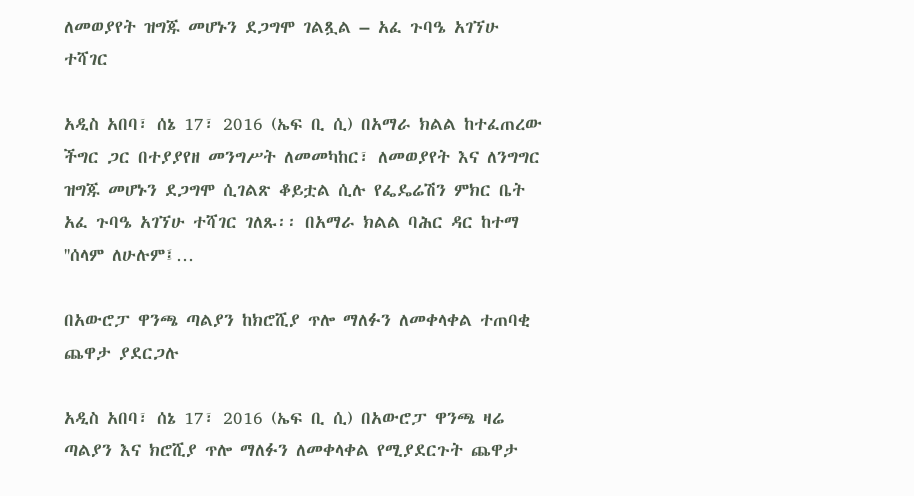ለመወያየት ዝግጁ መሆኑን ደጋግሞ ገልጿል – አፈ ጉባዔ አገኘሁ ተሻገር

አዲስ አበባ፣ ሰኔ 17፣ 2016 (ኤፍ ቢ ሲ) በአማራ ክልል ከተፈጠረው ችግር ጋር በተያያየዘ መንግሥት ለመመካከር፣ ለመወያየት እና ለንግግር ዝግጁ መሆኑን ደጋግሞ ሲገልጽ ቆይቷል ሲሉ የፌዴሬሽን ምክር ቤት አፈ ጉባዔ አገኘሁ ተሻገር ገለጹ፡፡ በአማራ ክልል ባሕር ዳር ከተማ ''ሰላም ለሁሉም፤…

በአውሮፓ ዋንጫ ጣልያን ከክሮሺያ ጥሎ ማለፉን ለመቀላቀል ተጠባቂ ጨዋታ ያደርጋሉ

አዲስ አበባ፣ ሰኔ 17፣ 2016 (ኤፍ ቢ ሲ) በአውሮፓ ዋንጫ ዛሬ ጣልያን እና ክሮሺያ ጥሎ ማለፉን ለመቀላቀል የሚያደርጉት ጨዋታ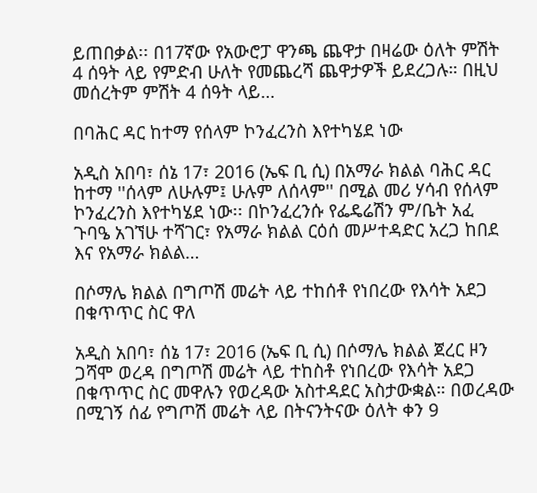ይጠበቃል፡፡ በ17ኛው የአውሮፓ ዋንጫ ጨዋታ በዛሬው ዕለት ምሽት 4 ሰዓት ላይ የምድብ ሁለት የመጨረሻ ጨዋታዎች ይደረጋሉ። በዚህ መሰረትም ምሽት 4 ሰዓት ላይ…

በባሕር ዳር ከተማ የሰላም ኮንፈረንስ እየተካሄደ ነው

አዲስ አበባ፣ ሰኔ 17፣ 2016 (ኤፍ ቢ ሲ) በአማራ ክልል ባሕር ዳር ከተማ ''ሰላም ለሁሉም፤ ሁሉም ለሰላም'' በሚል መሪ ሃሳብ የሰላም ኮንፈረንስ እየተካሄደ ነው፡፡ በኮንፈረንሱ የፌዴሬሽን ም/ቤት አፈ ጉባዔ አገኘሁ ተሻገር፣ የአማራ ክልል ርዕሰ መሥተዳድር አረጋ ከበደ እና የአማራ ክልል…

በሶማሌ ክልል በግጦሽ መሬት ላይ ተከሰቶ የነበረው የእሳት አደጋ በቁጥጥር ስር ዋለ

አዲስ አበባ፣ ሰኔ 17፣ 2016 (ኤፍ ቢ ሲ) በሶማሌ ክልል ጀረር ዞን ጋሻሞ ወረዳ በግጦሽ መሬት ላይ ተከስቶ የነበረው የእሳት አደጋ በቁጥጥር ስር መዋሉን የወረዳው አስተዳደር አስታውቋል። በወረዳው በሚገኝ ሰፊ የግጦሽ መሬት ላይ በትናንትናው ዕለት ቀን 9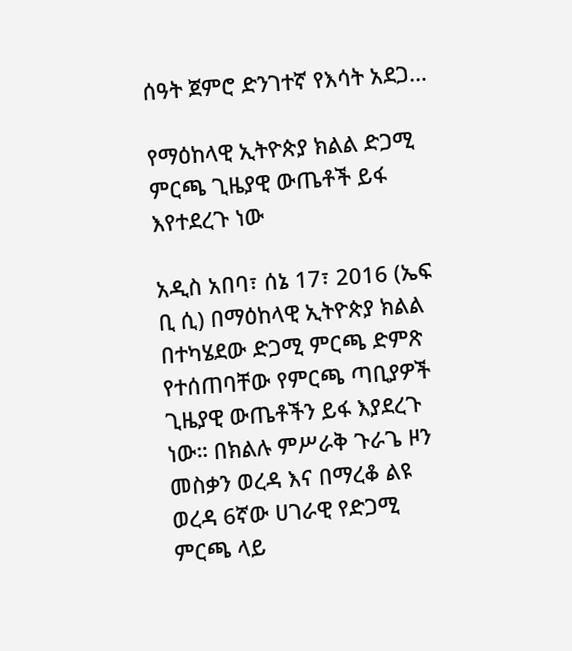ሰዓት ጀምሮ ድንገተኛ የእሳት አደጋ…

የማዕከላዊ ኢትዮጵያ ክልል ድጋሚ ምርጫ ጊዜያዊ ውጤቶች ይፋ እየተደረጉ ነው

አዲስ አበባ፣ ሰኔ 17፣ 2016 (ኤፍ ቢ ሲ) በማዕከላዊ ኢትዮጵያ ክልል በተካሄደው ድጋሚ ምርጫ ድምጽ የተሰጠባቸው የምርጫ ጣቢያዎች ጊዜያዊ ውጤቶችን ይፋ እያደረጉ ነው። በክልሉ ምሥራቅ ጉራጌ ዞን መስቃን ወረዳ እና በማረቆ ልዩ ወረዳ 6ኛው ሀገራዊ የድጋሚ ምርጫ ላይ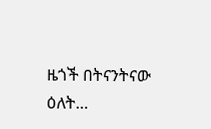ዜጎች በትናንትናው ዕለት…